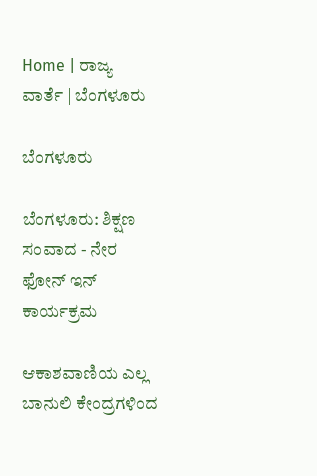Home | ರಾಜ್ಯ ವಾರ್ತೆ | ಬೆಂಗಳೂರು

ಬೆಂಗಳೂರು

ಬೆಂಗಳೂರು: ಶಿಕ್ಷಣ ಸಂವಾದ - ನೇರ ಫೋನ್ ಇನ್ ಕಾರ್ಯಕ್ರಮ

ಆಕಾಶವಾಣಿಯ ಎಲ್ಲ ಬಾನುಲಿ ಕೇಂದ್ರಗಳಿಂದ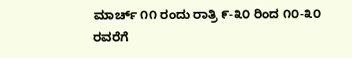ಮಾರ್ಚ್ ೧೧ ರಂದು ರಾತ್ರಿ ೯-೩೦ ರಿಂದ ೧೦-೩೦ ರವರೆಗೆ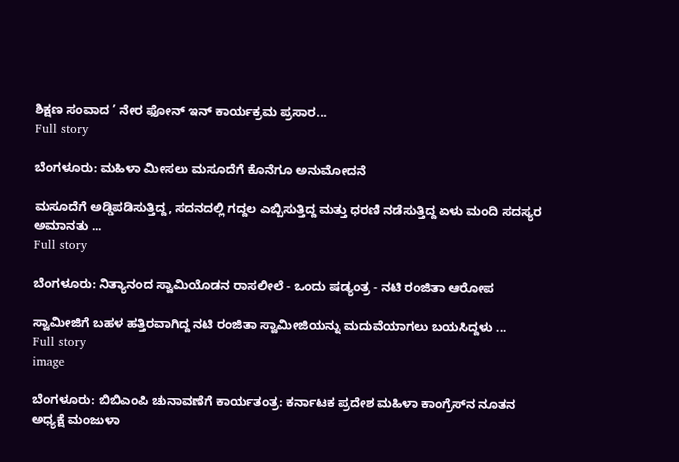ಶಿಕ್ಷಣ ಸಂವಾದ ’ ನೇರ ಫೋನ್ ಇನ್ ಕಾರ್ಯಕ್ರಮ ಪ್ರಸಾರ...
Full story

ಬೆಂಗಳೂರು: ಮಹಿಳಾ ಮೀಸಲು ಮಸೂದೆಗೆ ಕೊನೆಗೂ ಅನುಮೋದನೆ

ಮಸೂದೆಗೆ ಅಡ್ಡಿಪಡಿಸುತ್ತಿದ್ದ, ಸದನದಲ್ಲಿ ಗದ್ದಲ ಎಬ್ಬಿಸುತ್ತಿದ್ದ ಮತ್ತು ಧರಣಿ ನಡೆಸುತ್ತಿದ್ದ ಏಳು ಮಂದಿ ಸದಸ್ಯರ ಅಮಾನತು ...
Full story

ಬೆಂಗಳೂರು: ನಿತ್ಯಾನಂದ ಸ್ವಾಮಿಯೊಡನ ರಾಸಲೀಲೆ - ಒಂದು ಷಡ್ಯಂತ್ರ - ನಟಿ ರಂಜಿತಾ ಆರೋಪ

ಸ್ವಾಮೀಜಿಗೆ ಬಹಳ ಹತ್ತಿರವಾಗಿದ್ದ ನಟಿ ರಂಜಿತಾ ಸ್ವಾಮೀಜಿಯನ್ನು ಮದುವೆಯಾಗಲು ಬಯಸಿದ್ದಳು ...
Full story
image

ಬೆಂಗಳೂರು: ಬಿಬಿ‌ಎಂಪಿ ಚುನಾವಣೆಗೆ ಕಾರ್ಯತಂತ್ರ: ಕರ್ನಾಟಕ ಪ್ರದೇಶ ಮಹಿಳಾ ಕಾಂಗ್ರೆಸ್‌ನ ನೂತನ ಅಧ್ಯಕ್ಷೆ ಮಂಜುಳಾ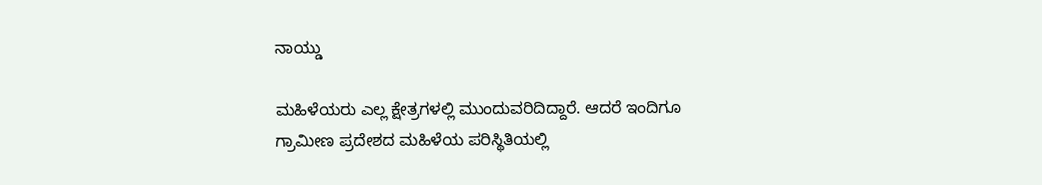ನಾಯ್ಡು

ಮಹಿಳೆಯರು ಎಲ್ಲ ಕ್ಷೇತ್ರಗಳಲ್ಲಿ ಮುಂದುವರಿದಿದ್ದಾರೆ. ಆದರೆ ಇಂದಿಗೂ ಗ್ರಾಮೀಣ ಪ್ರದೇಶದ ಮಹಿಳೆಯ ಪರಿಸ್ಥಿತಿಯಲ್ಲಿ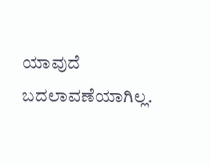ಯಾವುದೆ ಬದಲಾವಣೆಯಾಗಿಲ್ಲ.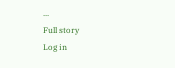...
Full story
Log in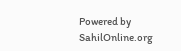Powered by SahilOnline.org